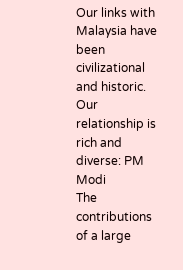Our links with Malaysia have been civilizational and historic. Our relationship is rich and diverse: PM Modi
The contributions of a large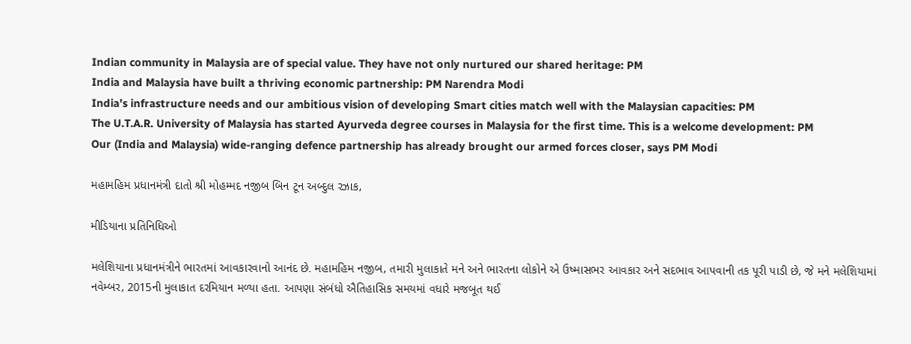Indian community in Malaysia are of special value. They have not only nurtured our shared heritage: PM
India and Malaysia have built a thriving economic partnership: PM Narendra Modi
India’s infrastructure needs and our ambitious vision of developing Smart cities match well with the Malaysian capacities: PM
The U.T.A.R. University of Malaysia has started Ayurveda degree courses in Malaysia for the first time. This is a welcome development: PM
Our (India and Malaysia) wide-ranging defence partnership has already brought our armed forces closer, says PM Modi

મહામહિમ પ્રધાનમંત્રી દાતો શ્રી મોહમ્મદ નજીબ બિન ટૂન અબ્દુલ રઝાક,

મીડિયાના પ્રતિનિધિઓ

મલેશિયાના પ્રધાનમંત્રીને ભારતમાં આવકારવાનો આનંદ છે. મહામહિમ નજીબ, તમારી મુલાકાતે મને અને ભારતના લોકોને એ ઉષ્માસભર આવકાર અને સદભાવ આપવાની તક પૂરી પાડી છે, જે મને મલેશિયામાં નવેમ્બર, 2015ની મુલાકાત દરમિયાન મળ્યા હતા. આપણા સંબંધો ઐતિહાસિક સમયમાં વધારે મજબૂત થઈ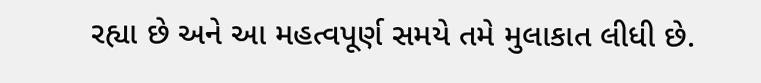રહ્યા છે અને આ મહત્વપૂર્ણ સમયે તમે મુલાકાત લીધી છે.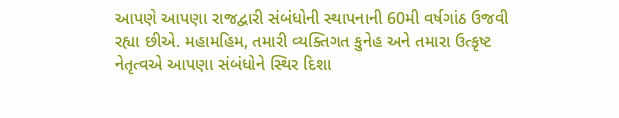આપણે આપણા રાજદ્વારી સંબંધોની સ્થાપનાની 60મી વર્ષગાંઠ ઉજવી રહ્યા છીએ. મહામહિમ, તમારી વ્યક્તિગત કુનેહ અને તમારા ઉત્કૃષ્ટ નેતૃત્વએ આપણા સંબંધોને સ્થિર દિશા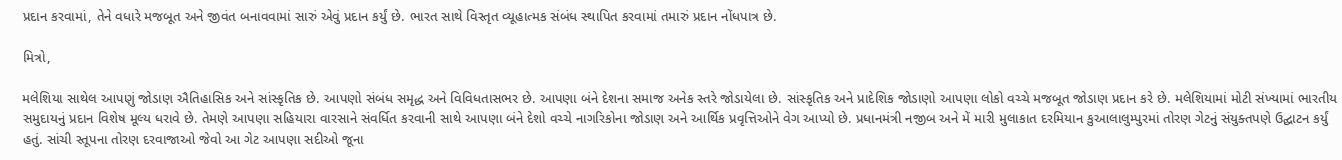પ્રદાન કરવામાં, તેને વધારે મજબૂત અને જીવંત બનાવવામાં સારું એવું પ્રદાન કર્યું છે. ભારત સાથે વિસ્તૃત વ્યૂહાત્મક સંબંધ સ્થાપિત કરવામાં તમારું પ્રદાન નોંધપાત્ર છે.

મિત્રો,

મલેશિયા સાથેલ આપણું જોડાણ ઐતિહાસિક અને સાંસ્કૃતિક છે. આપણો સંબંધ સમૃદ્ધ અને વિવિધતાસભર છે. આપણા બંને દેશના સમાજ અનેક સ્તરે જોડાયેલા છે. સાંસ્કૃતિક અને પ્રાદેશિક જોડાણો આપણા લોકો વચ્ચે મજબૂત જોડાણ પ્રદાન કરે છે. મલેશિયામાં મોટી સંખ્યામાં ભારતીય સમુદાયનું પ્રદાન વિશેષ મૂલ્ય ધરાવે છે. તેમણે આપણા સહિયારા વારસાને સંવર્ધિત કરવાની સાથે આપણા બંને દેશો વચ્ચે નાગરિકોના જોડાણ અને આર્થિક પ્રવૃત્તિઓને વેગ આપ્યો છે. પ્રધાનમંત્રી નજીબ અને મેં મારી મુલાકાત દરમિયાન કુઆલાલુમ્પુરમાં તોરણ ગેટનું સંયુક્તપણે ઉદ્ઘાટન કર્યું હતું. સાંચી સ્તૂપના તોરણ દરવાજાઓ જેવો આ ગેટ આપણા સદીઓ જૂના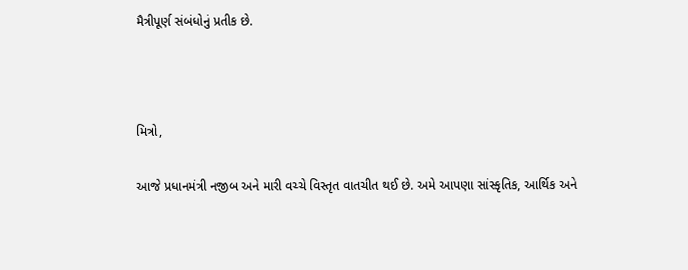મૈત્રીપૂર્ણ સંબંધોનું પ્રતીક છે.



મિત્રો,

આજે પ્રધાનમંત્રી નજીબ અને મારી વચ્ચે વિસ્તૃત વાતચીત થઈ છે. અમે આપણા સાંસ્કૃતિક, આર્થિક અને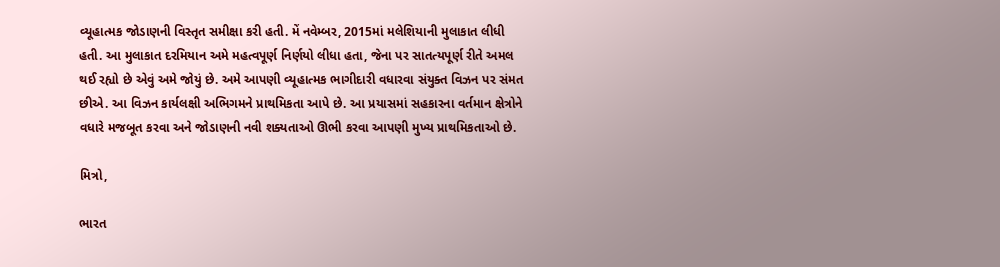વ્યૂહાત્મક જોડાણની વિસ્તૃત સમીક્ષા કરી હતી. મેં નવેમ્બર, 2015માં મલેશિયાની મુલાકાત લીધી હતી. આ મુલાકાત દરમિયાન અમે મહત્વપૂર્ણ નિર્ણયો લીધા હતા, જેના પર સાતત્યપૂર્ણ રીતે અમલ થઈ રહ્યો છે એવું અમે જોયું છે. અમે આપણી વ્યૂહાત્મક ભાગીદારી વધારવા સંયુક્ત વિઝન પર સંમત છીએ. આ વિઝન કાર્યલક્ષી અભિગમને પ્રાથમિકતા આપે છે. આ પ્રયાસમાં સહકારના વર્તમાન ક્ષેત્રોને વધારે મજબૂત કરવા અને જોડાણની નવી શક્યતાઓ ઊભી કરવા આપણી મુખ્ય પ્રાથમિકતાઓ છે.

મિત્રો,

ભારત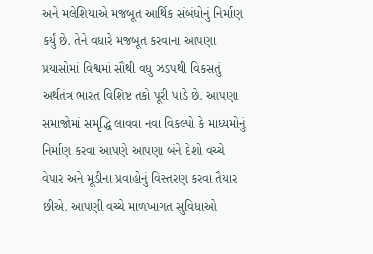અને મલેશિયાએ મજબૂત આર્થિક સંબંધોનું નિર્માણ કર્યું છે. તેને વધારે મજબૂત કરવાના આપણા પ્રયાસોમાં વિશ્વમાં સૌથી વધુ ઝડપથી વિકસતું અર્થતંત્ર ભારત વિશિષ્ટ તકો પૂરી પાડે છે. આપણા સમાજોમાં સમૃદ્ધિ લાવવા નવા વિકલ્પો કે માધ્યમોનું નિર્માણ કરવા આપણે આપણા બંને દેશો વચ્ચે વેપાર અને મૂડીના પ્રવાહોનું વિસ્તરણ કરવા તૈયાર છીએ. આપણી વચ્ચે માળખાગત સુવિધાઓ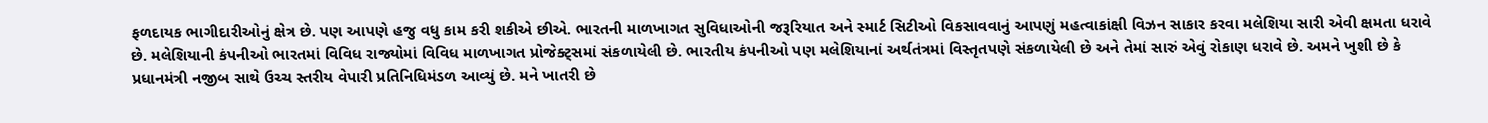ફળદાયક ભાગીદારીઓનું ક્ષેત્ર છે. પણ આપણે હજુ વધુ કામ કરી શકીએ છીએ. ભારતની માળખાગત સુવિધાઓની જરૂરિયાત અને સ્માર્ટ સિટીઓ વિકસાવવાનું આપણું મહત્વાકાંક્ષી વિઝન સાકાર કરવા મલેશિયા સારી એવી ક્ષમતા ધરાવે છે. મલેશિયાની કંપનીઓ ભારતમાં વિવિધ રાજ્યોમાં વિવિધ માળખાગત પ્રોજેક્ટ્સમાં સંકળાયેલી છે. ભારતીય કંપનીઓ પણ મલેશિયાનાં અર્થતંત્રમાં વિસ્તૃતપણે સંકળાયેલી છે અને તેમાં સારું એવું રોકાણ ધરાવે છે. અમને ખુશી છે કે પ્રધાનમંત્રી નજીબ સાથે ઉચ્ચ સ્તરીય વેપારી પ્રતિનિધિમંડળ આવ્યું છે. મને ખાતરી છે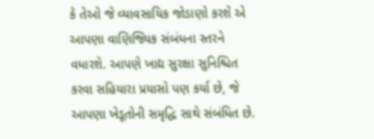કે તેઓ જે વ્યાવસાયિક જોડાણો કરશે એ આપણા વાણિજ્યિક સંબંધના સ્તરને વધારશે. આપણે ખાદ્ય સુરક્ષા સુનિશ્ચિત કરવા સહિયારા પ્રયાસો પણ કર્યા છે, જે આપણા ખેડૂતોની સમૃદ્ધિ સાથે સંબંધિત છે.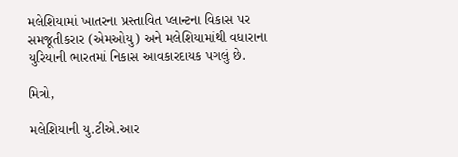મલેશિયામાં ખાતરના પ્રસ્તાવિત પ્લાન્ટના વિકાસ પર સમજૂતીકરાર (એમઓયુ) અને મલેશિયામાંથી વધારાના યુરિયાની ભારતમાં નિકાસ આવકારદાયક પગલું છે.

મિત્રો,

મલેશિયાની યુ.ટીએ.આર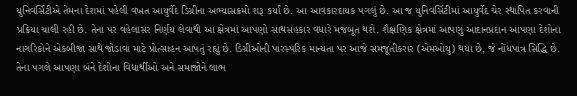યુનિવર્સિટીએ તેમના દેશમાં પહેલી વખત આયુર્વેદ ડિગ્રીના અભ્યાસક્રમો શરૂ કર્યાં છે. આ આવકારદાયક પગલું છે. આ જ યુનિવર્સિટીમાં આયુર્વેદ ચેર સ્થાપિત કરવાની પ્રક્રિયા ચાલી રહી છે. તેના પર વહેલાસર નિર્ણય લેવાથી આ ક્ષેત્રમાં આપણો સાથસહકાર વધારે મજબૂત થશે. શૈક્ષણિક ક્ષેત્રમાં આપણું આદાનપ્રદાન આપણા દેશોના નાગરિકોને એકબીજા સાથે જોડાવા માટે પ્રોત્સાહન આપતું રહ્યું છે. ડિગ્રીઓની પારસ્પરિક માન્યતા પર આજે સમજૂતીકરાર (એમઓયુ) થયા છે, જે નોંધપાત્ર સિદ્ધિ છે. તેના પગલે આપણા બંને દેશોના વિદ્યાર્થીઓ અને સમાજોને લાભ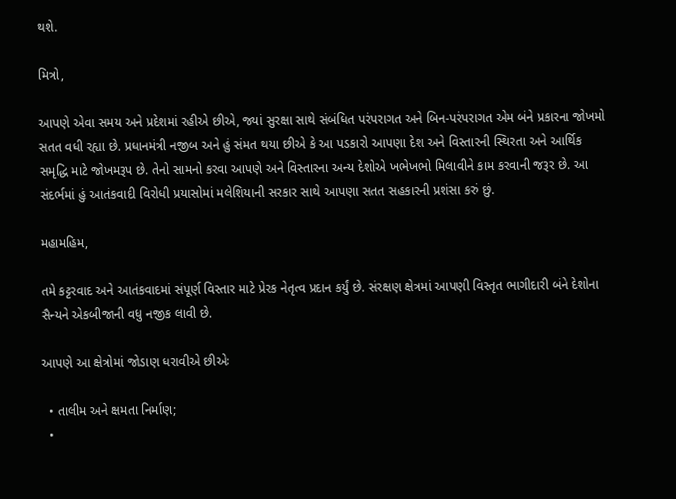થશે.

મિત્રો,

આપણે એવા સમય અને પ્રદેશમાં રહીએ છીએ, જ્યાં સુરક્ષા સાથે સંબંધિત પરંપરાગત અને બિન-પરંપરાગત એમ બંને પ્રકારના જોખમો સતત વધી રહ્યા છે. પ્રધાનમંત્રી નજીબ અને હું સંમત થયા છીએ કે આ પડકારો આપણા દેશ અને વિસ્તારની સ્થિરતા અને આર્થિક સમૃદ્ધિ માટે જોખમરૂપ છે. તેનો સામનો કરવા આપણે અને વિસ્તારના અન્ય દેશોએ ખભેખભો મિલાવીને કામ કરવાની જરૂર છે. આ સંદર્ભમાં હું આતંકવાદી વિરોધી પ્રયાસોમાં મલેશિયાની સરકાર સાથે આપણા સતત સહકારની પ્રશંસા કરું છું.

મહામહિમ,

તમે કટ્ટરવાદ અને આતંકવાદમાં સંપૂર્ણ વિસ્તાર માટે પ્રેરક નેતૃત્વ પ્રદાન કર્યું છે. સંરક્ષણ ક્ષેત્રમાં આપણી વિસ્તૃત ભાગીદારી બંને દેશોના સૈન્યને એકબીજાની વધુ નજીક લાવી છે.

આપણે આ ક્ષેત્રોમાં જોડાણ ધરાવીએ છીએઃ

  • તાલીમ અને ક્ષમતા નિર્માણ;
  •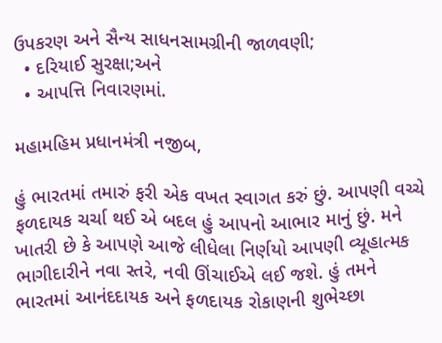ઉપકરણ અને સૈન્ય સાધનસામગ્રીની જાળવણી;
  • દરિયાઈ સુરક્ષા;અને
  • આપત્તિ નિવારણમાં.

મહામહિમ પ્રધાનમંત્રી નજીબ,

હું ભારતમાં તમારું ફરી એક વખત સ્વાગત કરું છું. આપણી વચ્ચે ફળદાયક ચર્ચા થઈ એ બદલ હું આપનો આભાર માનું છું. મને ખાતરી છે કે આપણે આજે લીધેલા નિર્ણયો આપણી વ્યૂહાત્મક ભાગીદારીને નવા સ્તરે, નવી ઊંચાઈએ લઈ જશે. હું તમને ભારતમાં આનંદદાયક અને ફળદાયક રોકાણની શુભેચ્છા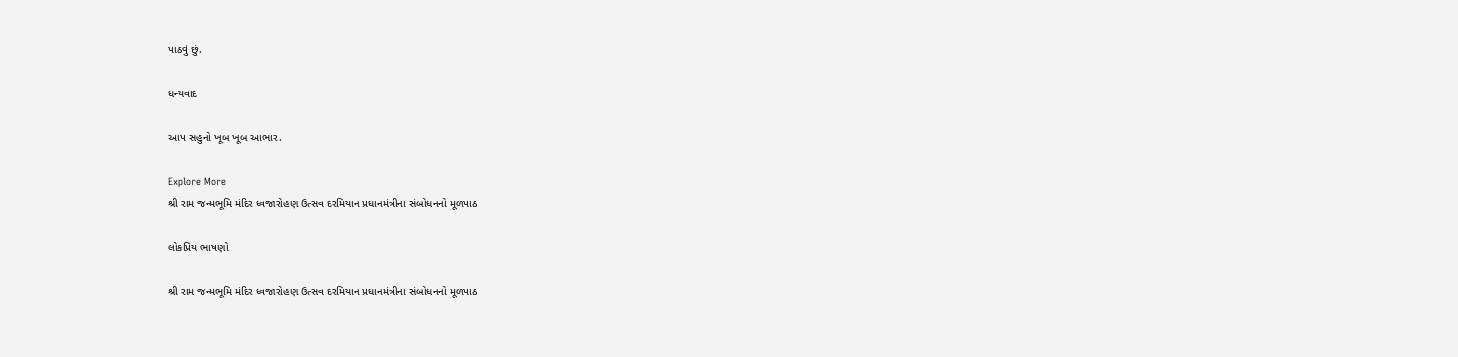પાઠવું છું.

ધન્યવાદ

આપ સહુનો ખૂબ ખૂબ આભાર.

Explore More
શ્રી રામ જન્મભૂમિ મંદિર ધ્વજારોહણ ઉત્સવ દરમિયાન પ્રધાનમંત્રીના સંબોધનનો મૂળપાઠ

લોકપ્રિય ભાષણો

શ્રી રામ જન્મભૂમિ મંદિર ધ્વજારોહણ ઉત્સવ દરમિયાન પ્રધાનમંત્રીના સંબોધનનો મૂળપાઠ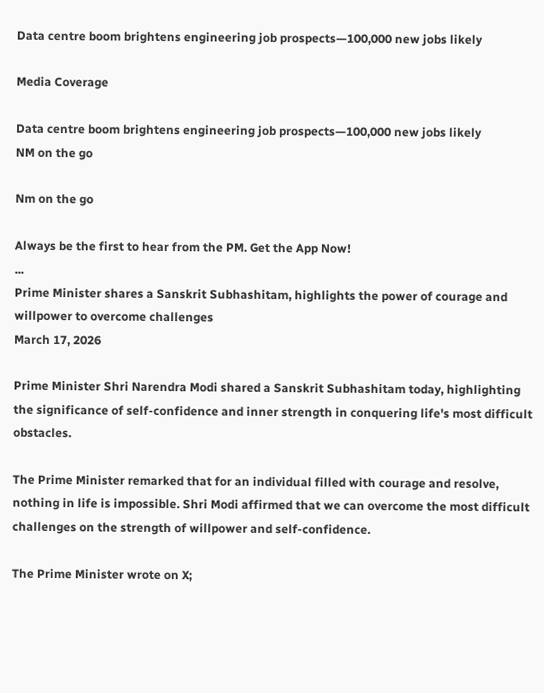Data centre boom brightens engineering job prospects—100,000 new jobs likely

Media Coverage

Data centre boom brightens engineering job prospects—100,000 new jobs likely
NM on the go

Nm on the go

Always be the first to hear from the PM. Get the App Now!
...
Prime Minister shares a Sanskrit Subhashitam, highlights the power of courage and willpower to overcome challenges
March 17, 2026

Prime Minister Shri Narendra Modi shared a Sanskrit Subhashitam today, highlighting the significance of self-confidence and inner strength in conquering life's most difficult obstacles.

The Prime Minister remarked that for an individual filled with courage and resolve, nothing in life is impossible. Shri Modi affirmed that we can overcome the most difficult challenges on the strength of willpower and self-confidence.

The Prime Minister wrote on X;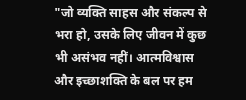"जो व्यक्ति साहस और संकल्प से भरा हो, उसके लिए जीवन में कुछ भी असंभव नहीं। आत्मविश्वास और इच्छाशक्ति के बल पर हम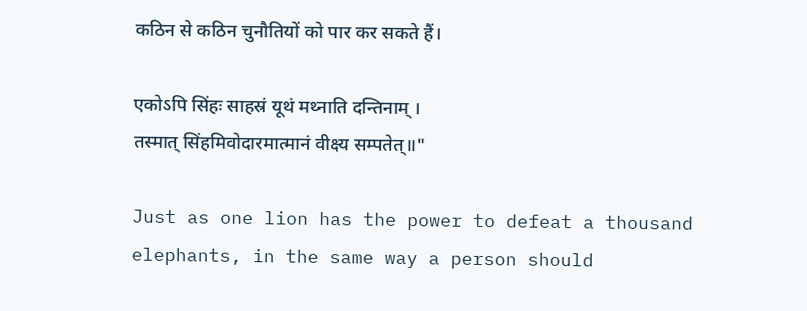कठिन से कठिन चुनौतियों को पार कर सकते हैं।

एकोऽपि सिंहः साहस्रं यूथं मथ्नाति दन्तिनाम् ।
तस्मात् सिंहमिवोदारमात्मानं वीक्ष्य सम्पतेत्॥"

Just as one lion has the power to defeat a thousand elephants, in the same way a person should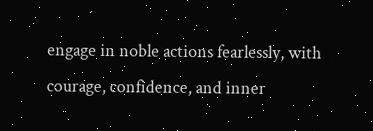engage in noble actions fearlessly, with courage, confidence, and inner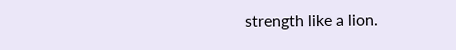strength like a lion.